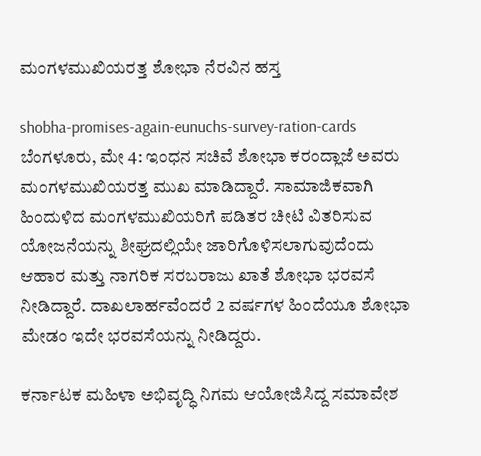ಮಂಗಳಮುಖಿಯರತ್ತ ಶೋಭಾ ನೆರವಿನ ಹಸ್ತ

shobha-promises-again-eunuchs-survey-ration-cards
ಬೆಂಗಳೂರು, ಮೇ 4: ಇಂಧನ ಸಚಿವೆ ಶೋಭಾ ಕರಂದ್ಲಾಜೆ ಅವರು ಮಂಗಳಮುಖಿಯರತ್ತ ಮುಖ ಮಾಡಿದ್ದಾರೆ. ಸಾಮಾಜಿಕವಾಗಿ ಹಿಂದುಳಿದ ಮಂಗಳಮುಖಿಯರಿಗೆ ಪಡಿತರ ಚೀಟಿ ವಿತರಿಸುವ ಯೋಜನೆಯನ್ನು ಶೀಘ್ರದಲ್ಲಿಯೇ ಜಾರಿಗೊಳಿಸಲಾಗುವುದೆಂದು ಆಹಾರ ಮತ್ತು ನಾಗರಿಕ ಸರಬರಾಜು ಖಾತೆ ಶೋಭಾ ಭರವಸೆ ನೀಡಿದ್ದಾರೆ. ದಾಖಲಾರ್ಹವೆಂದರೆ 2 ವರ್ಷಗಳ ಹಿಂದೆಯೂ ಶೋಭಾ ಮೇಡಂ ಇದೇ ಭರವಸೆಯನ್ನು ನೀಡಿದ್ದರು.

ಕರ್ನಾಟಕ ಮಹಿಳಾ ಅಭಿವೃದ್ಧಿ ನಿಗಮ ಆಯೋಜಿಸಿದ್ದ ಸಮಾವೇಶ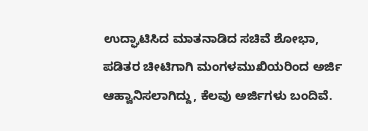ಉದ್ಘಾಟಿಸಿದ ಮಾತನಾಡಿದ ಸಚಿವೆ ಶೋಭಾ, ಪಡಿತರ ಚೀಟಿಗಾಗಿ ಮಂಗಳಮುಖಿಯರಿಂದ ಅರ್ಜಿ ಆಹ್ವಾನಿಸಲಾಗಿದ್ದು, ಕೆಲವು ಅರ್ಜಿಗಳು ಬಂದಿವೆ.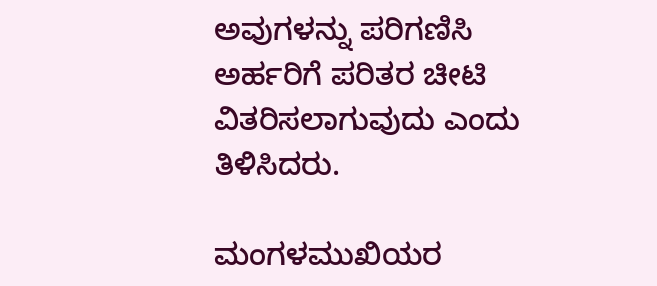ಅವುಗಳನ್ನು ಪರಿಗಣಿಸಿ ಅರ್ಹರಿಗೆ ಪರಿತರ ಚೀಟಿ ವಿತರಿಸಲಾಗುವುದು ಎಂದು ತಿಳಿಸಿದರು.

ಮಂಗಳಮುಖಿಯರ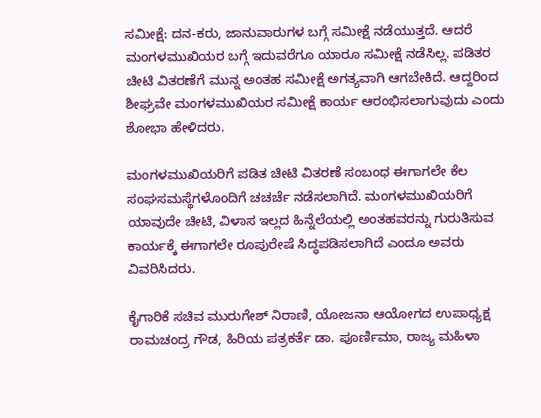ಸಮೀಕ್ಷೆ: ದನ-ಕರು, ಜಾನುವಾರುಗಳ ಬಗ್ಗೆ ಸಮೀಕ್ಷೆ ನಡೆಯುತ್ತದೆ. ಆದರೆ ಮಂಗಳಮುಖಿಯರ ಬಗ್ಗೆ ಇದುವರೆಗೂ ಯಾರೂ ಸಮೀಕ್ಷೆ ನಡೆಸಿಲ್ಲ. ಪಡಿತರ ಚೀಟಿ ವಿತರಣೆಗೆ ಮುನ್ನ ಅಂತಹ ಸಮೀಕ್ಷೆ ಅಗತ್ಯವಾಗಿ ಆಗಬೇಕಿದೆ. ಆದ್ದರಿಂದ ಶೀಘ್ರವೇ ಮಂಗಳಮುಖಿಯರ ಸಮೀಕ್ಷೆ ಕಾರ್ಯ ಆರಂಭಿಸಲಾಗುವುದು ಎಂದು ಶೋಭಾ ಹೇಳಿದರು.

ಮಂಗಳಮುಖಿಯರಿಗೆ ಪಡಿತ ಚೀಟಿ ವಿತರಣೆ ಸಂಬಂಧ ಈಗಾಗಲೇ ಕೆಲ ಸಂಘಸಮಸ್ಥೆಗಳೊಂದಿಗೆ ಚಚರ್ಚೆ ನಡೆಸಲಾಗಿದೆ. ಮಂಗಳಮುಖಿಯರಿಗೆ ಯಾವುದೇ ಚೀಟಿ, ವಿಳಾಸ ಇಲ್ಲದ ಹಿನ್ನೆಲೆಯಲ್ಲಿ ಅಂತಹವರನ್ನು ಗುರುತಿಸುವ ಕಾರ್ಯಕ್ಕೆ ಈಗಾಗಲೇ ರೂಪುರೇಷೆ ಸಿದ್ಧಪಡಿಸಲಾಗಿದೆ ಎಂದೂ ಅವರು ವಿವರಿಸಿದರು.

ಕೈಗಾರಿಕೆ ಸಚಿವ ಮುರುಗೇಶ್ ನಿರಾಣಿ, ಯೋಜನಾ ಆಯೋಗದ ಉಪಾಧ್ಯಕ್ಷ ರಾಮಚಂದ್ರ ಗೌಡ, ಹಿರಿಯ ಪತ್ರಕರ್ತೆ ಡಾ. ಪೂರ್ಣಿಮಾ, ರಾಜ್ಯ ಮಹಿಳಾ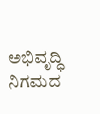ಅಭಿವೃದ್ಧಿ ನಿಗಮದ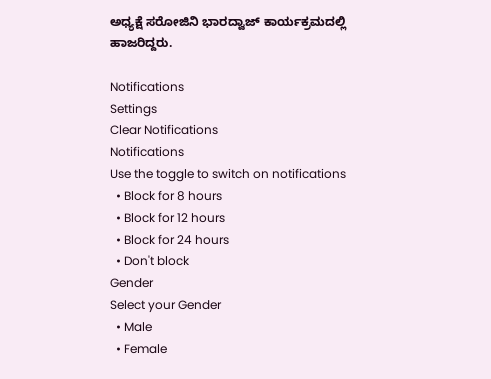ಅಧ್ಯಕ್ಷೆ ಸರೋಜಿನಿ ಭಾರದ್ವಾಜ್ ಕಾರ್ಯಕ್ರಮದಲ್ಲಿ ಹಾಜರಿದ್ದರು.

Notifications
Settings
Clear Notifications
Notifications
Use the toggle to switch on notifications
  • Block for 8 hours
  • Block for 12 hours
  • Block for 24 hours
  • Don't block
Gender
Select your Gender
  • Male
  • Female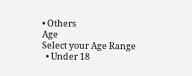• Others
Age
Select your Age Range
  • Under 18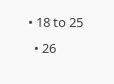• 18 to 25
  • 26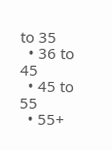to 35
  • 36 to 45
  • 45 to 55
  • 55+